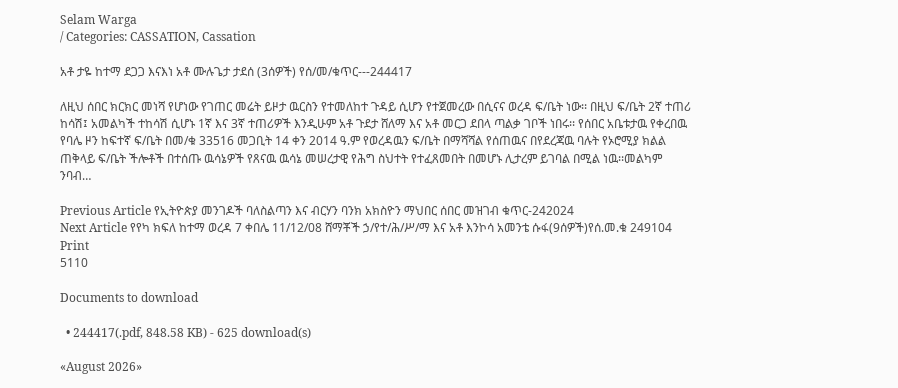Selam Warga
/ Categories: CASSATION, Cassation

አቶ ታዬ ከተማ ደጋጋ እናእነ አቶ ሙሉጌታ ታደሰ (3ሰዎች) የሰ/መ/ቁጥር---244417

ለዚህ ሰበር ክርክር መነሻ የሆነው የገጠር መሬት ይዞታ ዉርስን የተመለከተ ጉዳይ ሲሆን የተጀመረው በሲናና ወረዳ ፍ/ቤት ነው፡፡ በዚህ ፍ/ቤት 2ኛ ተጠሪ ከሳሽ፤ አመልካች ተከሳሽ ሲሆኑ 1ኛ እና 3ኛ ተጠሪዎች እንዲሁም አቶ ጉደታ ሸለማ እና አቶ መርጋ ደበላ ጣልቃ ገቦች ነበሩ፡፡ የሰበር አቤቱታዉ የቀረበዉ የባሌ ዞን ከፍተኛ ፍ/ቤት በመ/ቁ 33516 መጋቢት 14 ቀን 2014 ዓ.ም የወረዳዉን ፍ/ቤት በማሻሻል የሰጠዉና በየደረጃዉ ባሉት የኦሮሚያ ክልል ጠቅላይ ፍ/ቤት ችሎቶች በተሰጡ ዉሳኔዎች የጸናዉ ዉሳኔ መሠረታዊ የሕግ ስህተት የተፈጸመበት በመሆኑ ሊታረም ይገባል በሚል ነዉ፡፡መልካም ንባብ…

Previous Article የኢትዮጵያ መንገዶች ባለስልጣን እና ብርሃን ባንክ አክስዮን ማህበር ሰበር መዝገብ ቁጥር-242024
Next Article የየካ ክፍለ ከተማ ወረዳ 7 ቀበሌ 11/12/08 ሸማቾች ኃ/የተ/ሕ/ሥ/ማ እና አቶ እንኮሳ አመንቴ ሱፋ(9ሰዎች)የሰ.መ.ቁ 249104
Print
5110

Documents to download

  • 244417(.pdf, 848.58 KB) - 625 download(s)

«August 2026»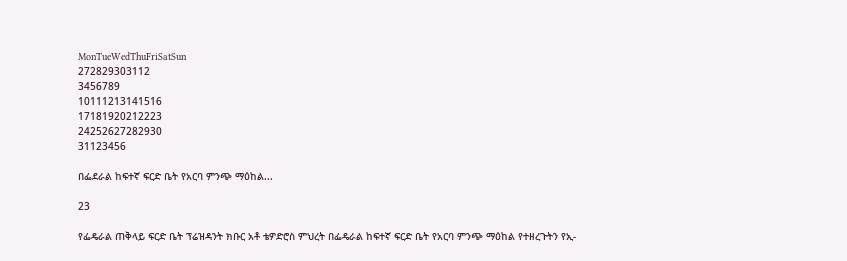MonTueWedThuFriSatSun
272829303112
3456789
10111213141516
17181920212223
24252627282930
31123456

በፌደራል ከፍተኛ ፍርድ ቤት የአርባ ምንጭ ማዕከል...

23

የፌዴራል ጠቅላይ ፍርድ ቤት ፕሬዝዳንት ክቡር አቶ ቴዎድሮስ ምህረት በፌዴራል ከፍተኛ ፍርድ ቤት የአርባ ምንጭ ማዕከል የተዘረጉትን የኢ-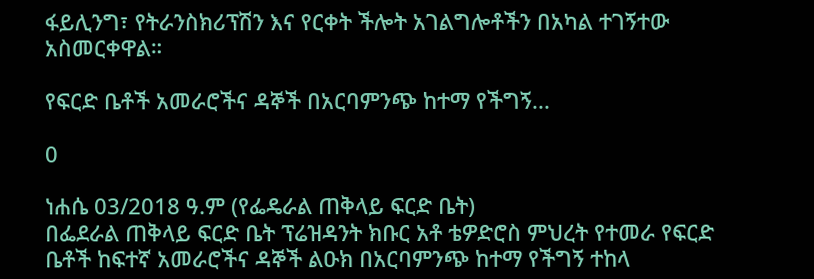ፋይሊንግ፣ የትራንስክሪፕሽን እና የርቀት ችሎት አገልግሎቶችን በአካል ተገኝተው አስመርቀዋል።

የፍርድ ቤቶች አመራሮችና ዳኞች በአርባምንጭ ከተማ የችግኝ...

0

ነሐሴ 03/2018 ዓ.ም (የፌዴራል ጠቅላይ ፍርድ ቤት)
በፌደራል ጠቅላይ ፍርድ ቤት ፕሬዝዳንት ክቡር አቶ ቴዎድሮስ ምህረት የተመራ የፍርድ ቤቶች ከፍተኛ አመራሮችና ዳኞች ልዑክ በአርባምንጭ ከተማ የችግኝ ተከላ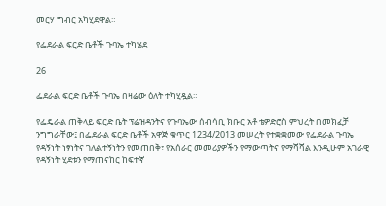መርሃ ግብር አካሂደዋል።

የፌደራል ፍርድ ቤቶች ጉባኤ ተካሄደ

26

ፌደራል ፍርድ ቤቶች ጉባኤ በዛሬው ዕለት ተካሂዷል።

የፌዴራል ጠቅላይ ፍርድ ቤት ፕሬዝዳንትና የጉባኤው ሰብሳቢ ክቡር አቶ ቴዎድሮስ ምህረት በመክፈቻ ንግግራቸው፤ በፌደራል ፍርድ ቤቶች አዋጅ ቁጥር 1234/2013 መሠረት የተቋቋመው የፌደራል ጉባኤ የዳኝነት ነፃነትና ገለልተኝነትን የመጠበቅ፣ የአሰራር መመሪያዎችን የማውጣትና የማሻሻል እንዲሁም አገራዊ የዳኝነት ሂደቱን የማጠናከር ከፍተኛ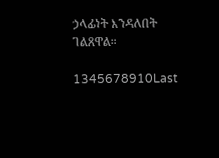ኃላፊነት እንዳለበት ገልጸዋል።

1345678910Last